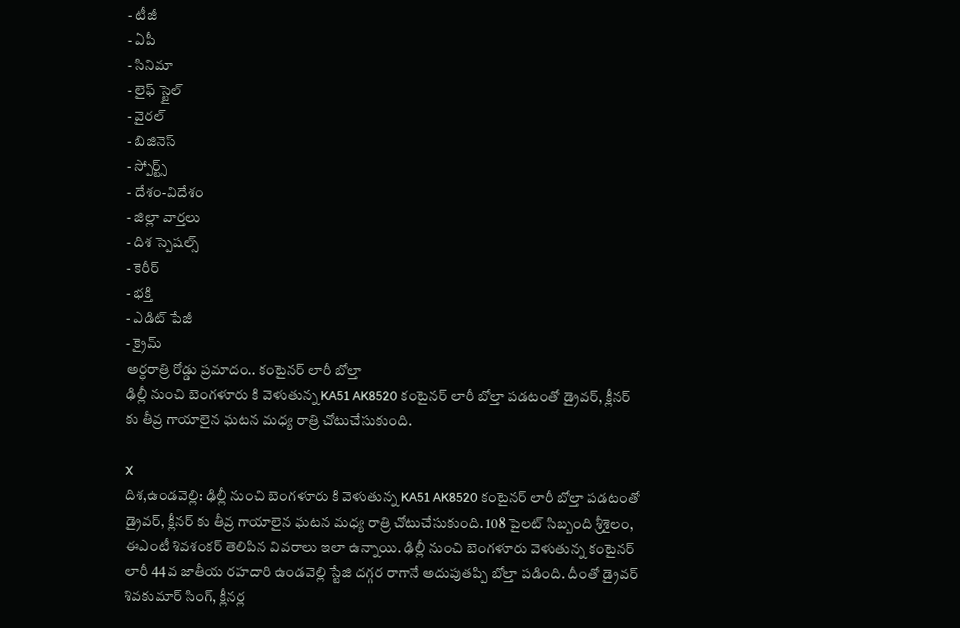- టీజీ
- ఏపీ
- సినిమా
- లైఫ్ స్టైల్
- వైరల్
- బిజినెస్
- స్పోర్ట్స్
- దేశం-విదేశం
- జిల్లా వార్తలు
- దిశ స్పెషల్స్
- కెరీర్
- భక్తి
- ఎడిట్ పేజీ
- క్రైమ్
అర్ధరాత్రి రోడ్డు ప్రమాదం.. కంటైనర్ లారీ బోల్తా
ఢిల్లీ నుంచి బెంగళూరు కి వెళుతున్న KA51 AK8520 కంటైనర్ లారీ బోల్తా పడటంతో డ్రైవర్, క్లీనర్ కు తీవ్ర గాయాలైన ఘటన మధ్య రాత్రి చోటుచేసుకుంది.

X
దిశ,ఉండవెల్లి: ఢిల్లీ నుంచి బెంగళూరు కి వెళుతున్న KA51 AK8520 కంటైనర్ లారీ బోల్తా పడటంతో డ్రైవర్, క్లీనర్ కు తీవ్ర గాయాలైన ఘటన మధ్య రాత్రి చోటుచేసుకుంది. 108 పైలట్ సిబ్బంది శ్రీశైలం, ఈఎంటీ శివశంకర్ తెలిపిన వివరాలు ఇలా ఉన్నాయి. ఢిల్లీ నుంచి బెంగళూరు వెళుతున్న కంటైనర్ లారీ 44వ జాతీయ రహదారి ఉండవెల్లి స్టేజి దగ్గర రాగానే అదుపుతప్పి బోల్తా పడింది. దీంతో డ్రైవర్ శివకుమార్ సింగ్, క్లీనర్ల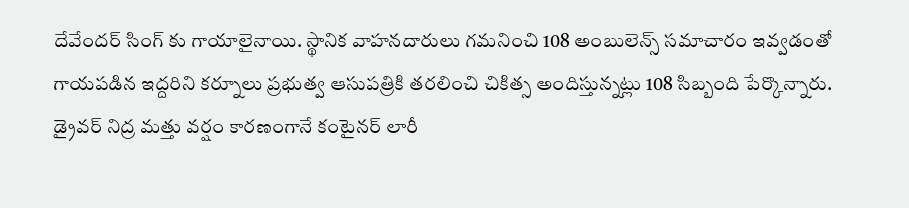దేవేందర్ సింగ్ కు గాయాలైనాయి. స్థానిక వాహనదారులు గమనించి 108 అంబులెన్స్ సమాచారం ఇవ్వడంతో గాయపడిన ఇద్దరిని కర్నూలు ప్రభుత్వ ఆసుపత్రికి తరలించి చికిత్స అందిస్తున్నట్లు 108 సిబ్బంది పేర్కొన్నారు. డ్రైవర్ నిద్ర మత్తు వర్షం కారణంగానే కంటైనర్ లారీ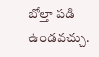బోల్తా పడి ఉండవచ్చు.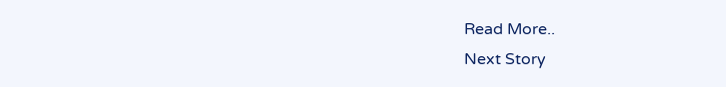Read More..
Next Story